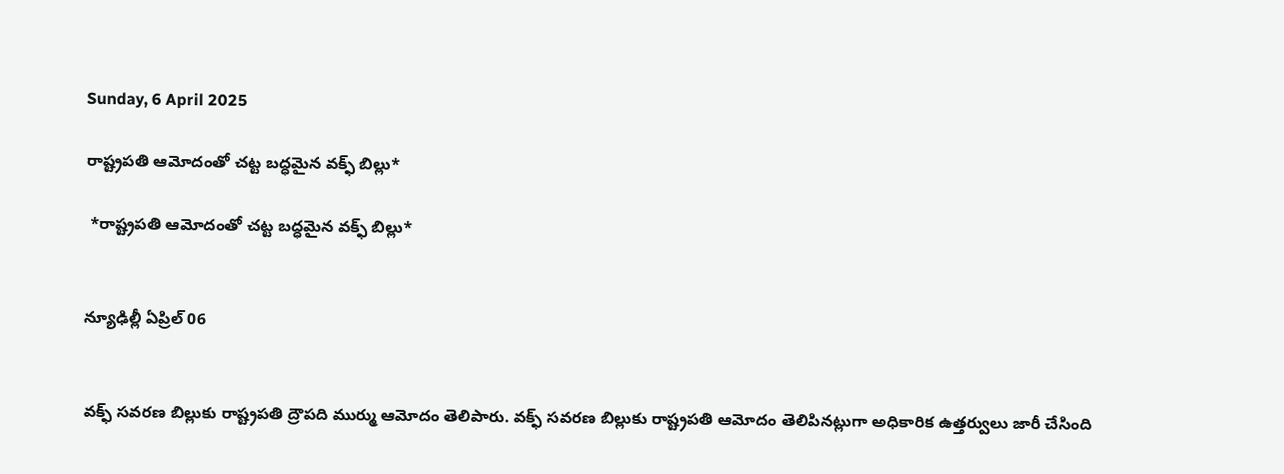Sunday, 6 April 2025

రాష్ట్రపతి ఆమోదంతో చట్ట బద్ధమైన వక్ఫ్ బిల్లు*

 *రాష్ట్రపతి ఆమోదంతో చట్ట బద్ధమైన వక్ఫ్ బిల్లు*


న్యూఢిల్లీ ఏప్రిల్ 06


వక్ఫ్ సవరణ బిల్లుకు రాష్ట్రపతి ద్రౌపది ముర్ము ఆమోదం తెలిపారు. వక్ఫ్ సవరణ బిల్లుకు రాష్ట్రపతి ఆమోదం తెలిపినట్లుగా అధికారిక ఉత్తర్వులు జారీ చేసింది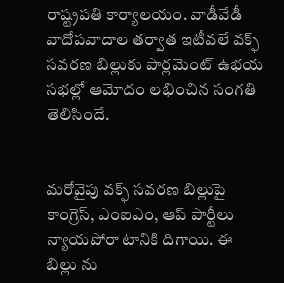రాష్ట్రపతి కార్యాలయం. వాడీవేడీ వాదోపవాదాల తర్వాత ఇటీవలే వక్ఫ్ సవరణ బిల్లుకు పార్లమెంట్ ఉభయ సభల్లో ఆమోదం లభించిన సంగతి తెలిసిందే.


మరోవైపు వక్ఫ్ సవరణ బిల్లుపై కాంగ్రెస్, ఎంఐఎం, ఆప్ పార్టీలు న్యాయపోరా టానికి దిగాయి. ఈ బిల్లు ను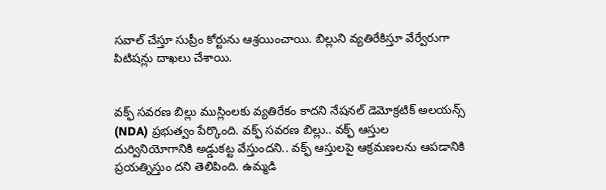సవాల్ చేస్తూ సుప్రీం కోర్టును ఆశ్రయించాయి. బిల్లుని వ్యతిరేకిస్తూ వేర్వేరుగా పిటిషన్లు దాఖలు చేశాయి.


వక్ఫ్ సవరణ బిల్లు ముస్లింలకు వ్యతిరేకం కాదని నేషనల్ డెమోక్రటిక్ అలయన్స్ (NDA) ప్రభుత్వం పేర్కొంది. వక్ఫ్ సవరణ బిల్లు.. వక్ఫ్ ఆస్తుల దుర్వినియోగానికి అడ్డుకట్ట వేస్తుందని.. వక్ఫ్ ఆస్తులపై ఆక్రమణలను ఆపడానికి ప్రయత్నిస్తుం దని తెలిపింది. ఉమ్మడి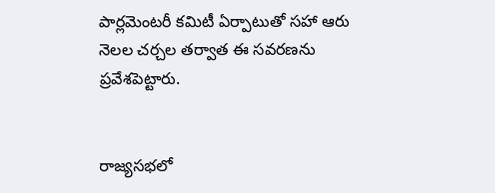పార్లమెంటరీ కమిటీ ఏర్పాటుతో సహా ఆరు నెలల చర్చల తర్వాత ఈ సవరణను ప్రవేశపెట్టారు.


రాజ్యసభలో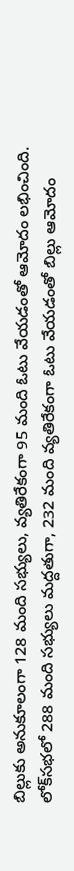బిల్లుకు అనుకూలంగా 128 మంది సభ్యులు, వ్యతిరేకంగా 95 మంది ఓటు వేయడంతో ఆమోదం లభించింది. లోక్‌సభలో 288 మంది సభ్యులు మద్దతుగా, 232 మంది వ్యతిరేకంగా ఓటు వేయడంతో బిల్లు ఆమోదం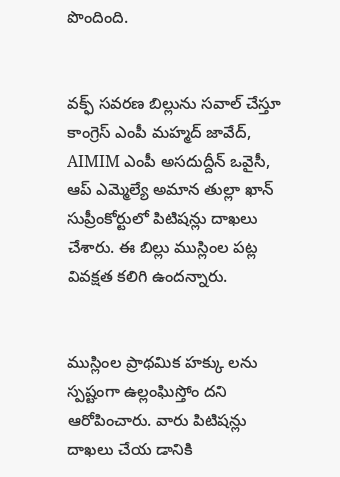పొందింది.


వక్ఫ్ సవరణ బిల్లును సవాల్ చేస్తూ కాంగ్రెస్ ఎంపీ మహ్మద్ జావేద్, AIMIM ఎంపీ అసదుద్దీన్ ఒవైసీ, ఆప్ ఎమ్మెల్యే అమాన తుల్లా ఖాన్ సుప్రీంకోర్టులో పిటిషన్లు దాఖలు చేశారు. ఈ బిల్లు ముస్లింల పట్ల వివక్షత కలిగి ఉందన్నారు.


ముస్లింల ప్రాథమిక హక్కు లను స్పష్టంగా ఉల్లంఘిస్తోం దని ఆరోపించారు. వారు పిటిషన్లు దాఖలు చేయ డానికి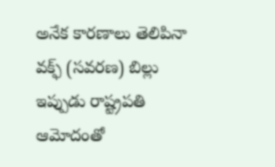అనేక కారణాలు తెలిపినా వక్ఫ్ (సవరణ) బిల్లు ఇప్పుడు రాష్ట్రపతి ఆమోదంతో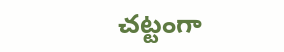చట్టంగా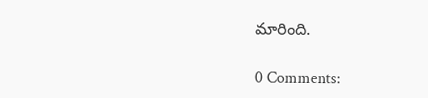మారింది.

0 Comments: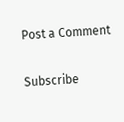Post a Comment

Subscribe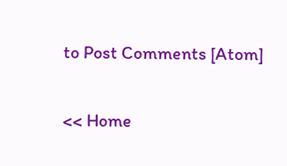to Post Comments [Atom]

<< Home